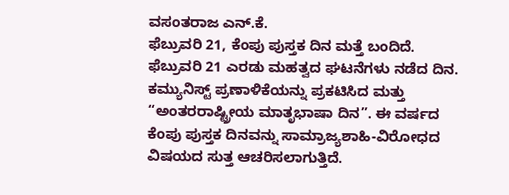ವಸಂತರಾಜ ಎನ್.ಕೆ.
ಫೆಬ್ರುವರಿ 21, ಕೆಂಪು ಪುಸ್ತಕ ದಿನ ಮತ್ತೆ ಬಂದಿದೆ. ಫೆಬ್ರುವರಿ 21 ಎರಡು ಮಹತ್ವದ ಘಟನೆಗಳು ನಡೆದ ದಿನ. ಕಮ್ಯುನಿಸ್ಟ್ ಪ್ರಣಾಳಿಕೆಯನ್ನು ಪ್ರಕಟಿಸಿದ ಮತ್ತು “ಅಂತರರಾಷ್ಟ್ರೀಯ ಮಾತೃಭಾಷಾ ದಿನ”. ಈ ವರ್ಷದ ಕೆಂಪು ಪುಸ್ತಕ ದಿನವನ್ನು ಸಾಮ್ರಾಜ್ಯಶಾಹಿ-ವಿರೋಧದ ವಿಷಯದ ಸುತ್ತ ಆಚರಿಸಲಾಗುತ್ತಿದೆ.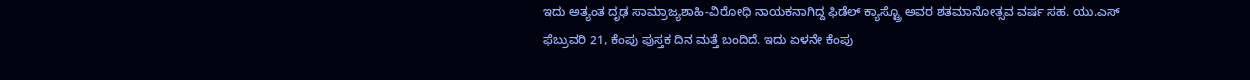ಇದು ಅತ್ಯಂತ ದೃಢ ಸಾಮ್ರಾಜ್ಯಶಾಹಿ-ವಿರೋಧಿ ನಾಯಕನಾಗಿದ್ದ ಫಿಡೆಲ್ ಕ್ಯಾಸ್ಟ್ರೊ ಅವರ ಶತಮಾನೋತ್ಸವ ವರ್ಷ ಸಹ. ಯು.ಎಸ್
ಫೆಬ್ರುವರಿ 21, ಕೆಂಪು ಪುಸ್ತಕ ದಿನ ಮತ್ತೆ ಬಂದಿದೆ. ಇದು ಏಳನೇ ಕೆಂಪು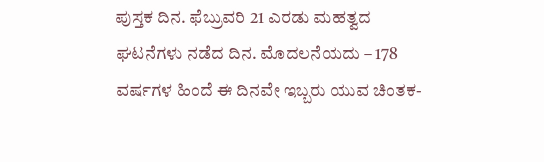ಪುಸ್ತಕ ದಿನ. ಫೆಬ್ರುವರಿ 21 ಎರಡು ಮಹತ್ವದ ಘಟನೆಗಳು ನಡೆದ ದಿನ. ಮೊದಲನೆಯದು – 178 ವರ್ಷಗಳ ಹಿಂದೆ ಈ ದಿನವೇ ಇಬ್ಬರು ಯುವ ಚಿಂತಕ-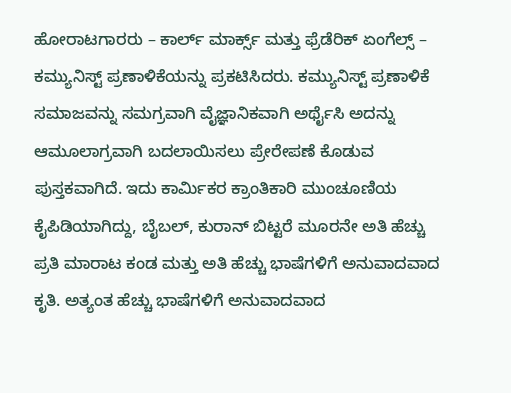ಹೋರಾಟಗಾರರು – ಕಾರ್ಲ್ ಮಾರ್ಕ್ಸ್ ಮತ್ತು ಫ್ರೆಡೆರಿಕ್ ಏಂಗೆಲ್ಸ್ – ಕಮ್ಯುನಿಸ್ಟ್ ಪ್ರಣಾಳಿಕೆಯನ್ನು ಪ್ರಕಟಿಸಿದರು. ಕಮ್ಯುನಿಸ್ಟ್ ಪ್ರಣಾಳಿಕೆ ಸಮಾಜವನ್ನು ಸಮಗ್ರವಾಗಿ ವೈಜ್ಞಾನಿಕವಾಗಿ ಅರ್ಥೈಸಿ ಅದನ್ನು ಆಮೂಲಾಗ್ರವಾಗಿ ಬದಲಾಯಿಸಲು ಪ್ರೇರೇಪಣೆ ಕೊಡುವ ಪುಸ್ತಕವಾಗಿದೆ. ಇದು ಕಾರ್ಮಿಕರ ಕ್ರಾಂತಿಕಾರಿ ಮುಂಚೂಣಿಯ ಕೈಪಿಡಿಯಾಗಿದ್ದು, ಬೈಬಲ್, ಕುರಾನ್ ಬಿಟ್ಟರೆ ಮೂರನೇ ಅತಿ ಹೆಚ್ಚು ಪ್ರತಿ ಮಾರಾಟ ಕಂಡ ಮತ್ತು ಅತಿ ಹೆಚ್ಚು ಭಾಷೆಗಳಿಗೆ ಅನುವಾದವಾದ ಕೃತಿ. ಅತ್ಯಂತ ಹೆಚ್ಚು ಭಾಷೆಗಳಿಗೆ ಅನುವಾದವಾದ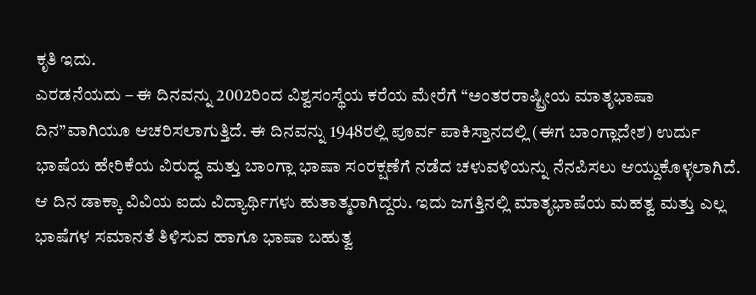ಕೃತಿ ಇದು.
ಎರಡನೆಯದು – ಈ ದಿನವನ್ನು 2002ರಿಂದ ವಿಶ್ವಸಂಸ್ಥೆಯ ಕರೆಯ ಮೇರೆಗೆ “ಅಂತರರಾಷ್ಟ್ರೀಯ ಮಾತೃಭಾಷಾ ದಿನ”ವಾಗಿಯೂ ಆಚರಿಸಲಾಗುತ್ತಿದೆ. ಈ ದಿನವನ್ನು 1948ರಲ್ಲಿ ಪೂರ್ವ ಪಾಕಿಸ್ತಾನದಲ್ಲಿ (ಈಗ ಬಾಂಗ್ಲಾದೇಶ) ಉರ್ದು ಭಾಷೆಯ ಹೇರಿಕೆಯ ವಿರುದ್ಧ ಮತ್ತು ಬಾಂಗ್ಲಾ ಭಾಷಾ ಸಂರಕ್ಷಣೆಗೆ ನಡೆದ ಚಳುವಳಿಯನ್ನು ನೆನಪಿಸಲು ಆಯ್ದುಕೊಳ್ಳಲಾಗಿದೆ. ಆ ದಿನ ಡಾಕ್ಕಾ ವಿವಿಯ ಐದು ವಿದ್ಯಾರ್ಥಿಗಳು ಹುತಾತ್ಮರಾಗಿದ್ದರು. ಇದು ಜಗತ್ತಿನಲ್ಲಿ ಮಾತೃಭಾಷೆಯ ಮಹತ್ವ ಮತ್ತು ಎಲ್ಲ ಭಾಷೆಗಳ ಸಮಾನತೆ ತಿಳಿಸುವ ಹಾಗೂ ಭಾಷಾ ಬಹುತ್ವ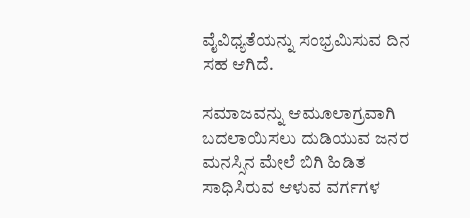ವೈವಿಧ್ಯತೆಯನ್ನು ಸಂಭ್ರಮಿಸುವ ದಿನ ಸಹ ಆಗಿದೆ.

ಸಮಾಜವನ್ನು ಆಮೂಲಾಗ್ರವಾಗಿ ಬದಲಾಯಿಸಲು ದುಡಿಯುವ ಜನರ ಮನಸ್ಸಿನ ಮೇಲೆ ಬಿಗಿ ಹಿಡಿತ ಸಾಧಿಸಿರುವ ಆಳುವ ವರ್ಗಗಳ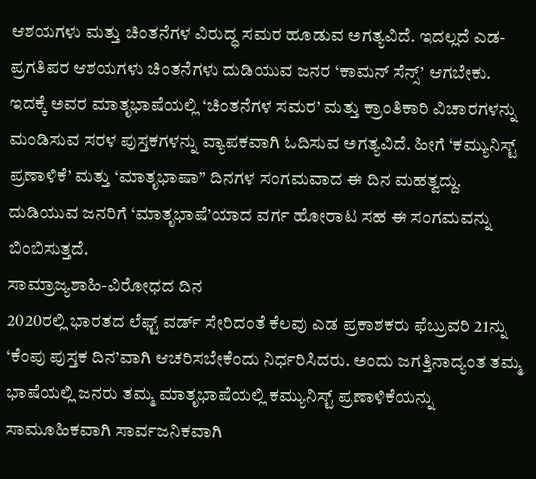ಆಶಯಗಳು ಮತ್ತು ಚಿಂತನೆಗಳ ವಿರುದ್ಧ ಸಮರ ಹೂಡುವ ಅಗತ್ಯವಿದೆ. ಇದಲ್ಲದೆ ಎಡ-ಪ್ರಗತಿಪರ ಆಶಯಗಳು ಚಿಂತನೆಗಳು ದುಡಿಯುವ ಜನರ ‘ಕಾಮನ್ ಸೆನ್ಸ್’ ಆಗಬೇಕು. ಇದಕ್ಕೆ ಅವರ ಮಾತೃಭಾಷೆಯಲ್ಲಿ ‘ಚಿಂತನೆಗಳ ಸಮರ’ ಮತ್ತು ಕ್ರಾಂತಿಕಾರಿ ವಿಚಾರಗಳನ್ನು ಮಂಡಿಸುವ ಸರಳ ಪುಸ್ತಕಗಳನ್ನು ವ್ಯಾಪಕವಾಗಿ ಓದಿಸುವ ಅಗತ್ಯವಿದೆ. ಹೀಗೆ ‘ಕಮ್ಯುನಿಸ್ಟ್ ಪ್ರಣಾಳಿಕೆ’ ಮತ್ತು ‘ಮಾತೃಭಾಷಾ” ದಿನಗಳ ಸಂಗಮವಾದ ಈ ದಿನ ಮಹತ್ವದ್ದು. ದುಡಿಯುವ ಜನರಿಗೆ ‘ಮಾತೃಭಾಷೆ’ಯಾದ ವರ್ಗ ಹೋರಾಟ ಸಹ ಈ ಸಂಗಮವನ್ನು ಬಿಂಬಿಸುತ್ತದೆ.
ಸಾಮ್ರಾಜ್ಯಶಾಹಿ-ವಿರೋಧದ ದಿನ
2020ರಲ್ಲಿ ಭಾರತದ ಲೆಫ್ಟ್ ವರ್ಡ್ ಸೇರಿದಂತೆ ಕೆಲವು ಎಡ ಪ್ರಕಾಶಕರು ಫೆಬ್ರುವರಿ 21ನ್ನು ‘ಕೆಂಪು ಪುಸ್ತಕ ದಿನ’ವಾಗಿ ಆಚರಿಸಬೇಕೆಂದು ನಿರ್ಧರಿಸಿದರು. ಅಂದು ಜಗತ್ತಿನಾದ್ಯಂತ ತಮ್ಮ ಭಾಷೆಯಲ್ಲಿ ಜನರು ತಮ್ಮ ಮಾತೃಭಾಷೆಯಲ್ಲಿ ಕಮ್ಯುನಿಸ್ಟ್ ಪ್ರಣಾಳಿಕೆಯನ್ನು ಸಾಮೂಹಿಕವಾಗಿ ಸಾರ್ವಜನಿಕವಾಗಿ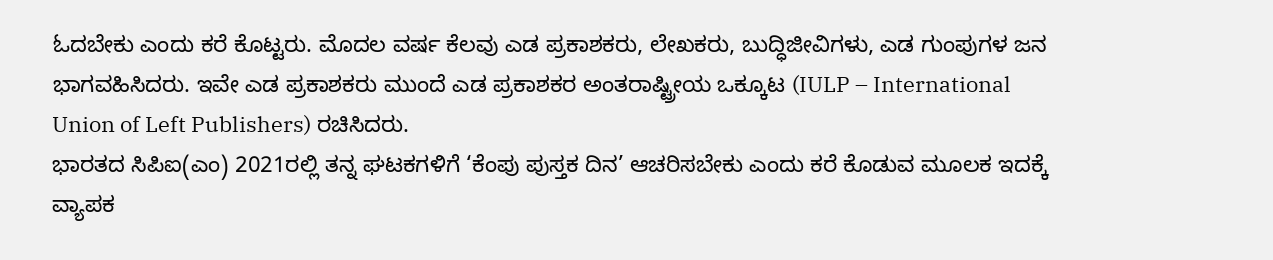ಓದಬೇಕು ಎಂದು ಕರೆ ಕೊಟ್ಟರು. ಮೊದಲ ವರ್ಷ ಕೆಲವು ಎಡ ಪ್ರಕಾಶಕರು, ಲೇಖಕರು, ಬುದ್ಧಿಜೀವಿಗಳು, ಎಡ ಗುಂಪುಗಳ ಜನ ಭಾಗವಹಿಸಿದರು. ಇವೇ ಎಡ ಪ್ರಕಾಶಕರು ಮುಂದೆ ಎಡ ಪ್ರಕಾಶಕರ ಅಂತರಾಷ್ಟ್ರೀಯ ಒಕ್ಕೂಟ (IULP – International Union of Left Publishers) ರಚಿಸಿದರು.
ಭಾರತದ ಸಿಪಿಐ(ಎಂ) 2021ರಲ್ಲಿ ತನ್ನ ಘಟಕಗಳಿಗೆ ‘ಕೆಂಪು ಪುಸ್ತಕ ದಿನ’ ಆಚರಿಸಬೇಕು ಎಂದು ಕರೆ ಕೊಡುವ ಮೂಲಕ ಇದಕ್ಕೆ ವ್ಯಾಪಕ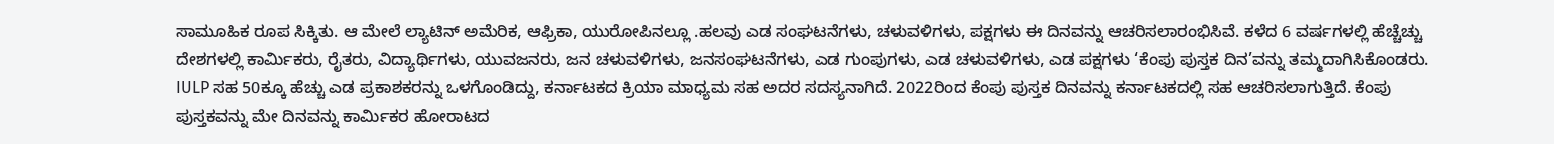ಸಾಮೂಹಿಕ ರೂಪ ಸಿಕ್ಕಿತು. ಆ ಮೇಲೆ ಲ್ಯಾಟಿನ್ ಅಮೆರಿಕ, ಆಫ್ರಿಕಾ, ಯುರೋಪಿನಲ್ಲೂ .ಹಲವು ಎಡ ಸಂಘಟನೆಗಳು, ಚಳುವಳಿಗಳು, ಪಕ್ಷಗಳು ಈ ದಿನವನ್ನು ಆಚರಿಸಲಾರಂಭಿಸಿವೆ. ಕಳೆದ 6 ವರ್ಷಗಳಲ್ಲಿ ಹೆಚ್ಚೆಚ್ಚು ದೇಶಗಳಲ್ಲಿ ಕಾರ್ಮಿಕರು, ರೈತರು, ವಿದ್ಯಾರ್ಥಿಗಳು, ಯುವಜನರು, ಜನ ಚಳುವಳಿಗಳು, ಜನಸಂಘಟನೆಗಳು, ಎಡ ಗುಂಪುಗಳು, ಎಡ ಚಳುವಳಿಗಳು, ಎಡ ಪಕ್ಷಗಳು ‘ಕೆಂಪು ಪುಸ್ತಕ ದಿನ’ವನ್ನು ತಮ್ಮದಾಗಿಸಿಕೊಂಡರು. IULP ಸಹ 50ಕ್ಕೂ ಹೆಚ್ಚು ಎಡ ಪ್ರಕಾಶಕರನ್ನು ಒಳಗೊಂಡಿದ್ದು, ಕರ್ನಾಟಕದ ಕ್ರಿಯಾ ಮಾಧ್ಯಮ ಸಹ ಅದರ ಸದಸ್ಯನಾಗಿದೆ. 2022ರಿಂದ ಕೆಂಪು ಪುಸ್ತಕ ದಿನವನ್ನು ಕರ್ನಾಟಕದಲ್ಲಿ ಸಹ ಆಚರಿಸಲಾಗುತ್ತಿದೆ. ಕೆಂಪು ಪುಸ್ತಕವನ್ನು ಮೇ ದಿನವನ್ನು ಕಾರ್ಮಿಕರ ಹೋರಾಟದ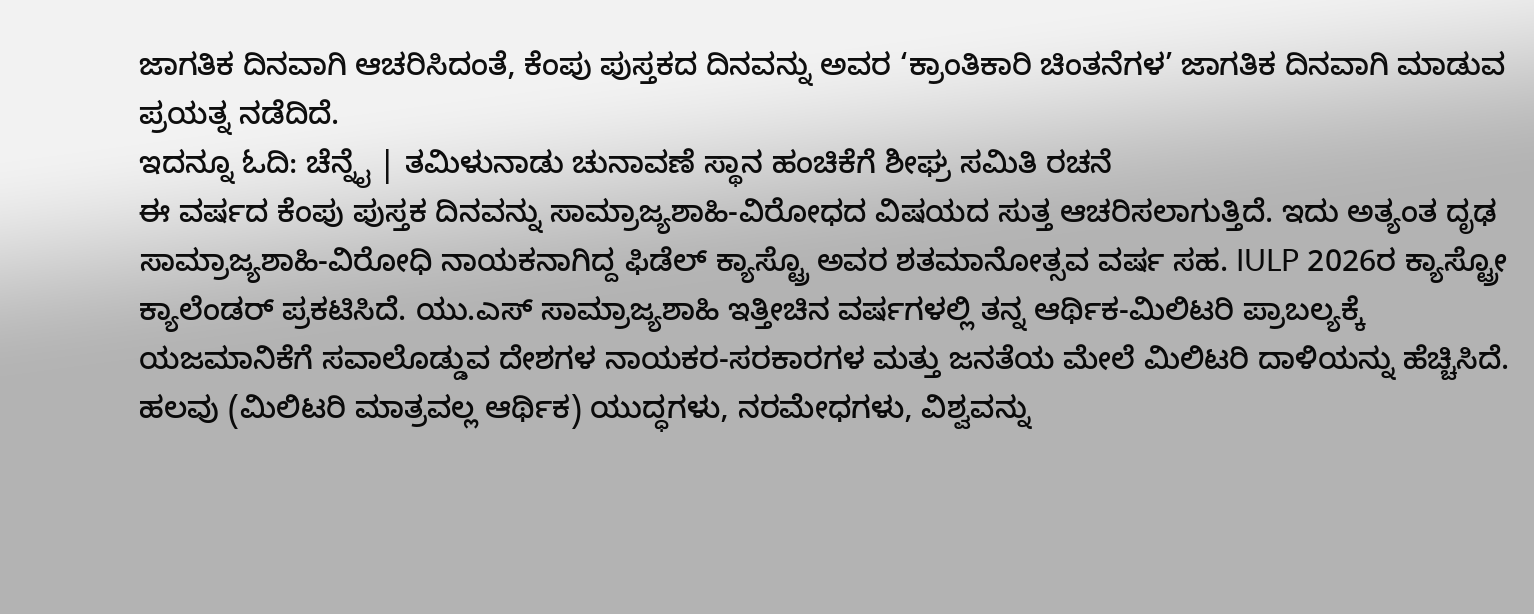ಜಾಗತಿಕ ದಿನವಾಗಿ ಆಚರಿಸಿದಂತೆ, ಕೆಂಪು ಪುಸ್ತಕದ ದಿನವನ್ನು ಅವರ ‘ಕ್ರಾಂತಿಕಾರಿ ಚಿಂತನೆಗಳ’ ಜಾಗತಿಕ ದಿನವಾಗಿ ಮಾಡುವ ಪ್ರಯತ್ನ ನಡೆದಿದೆ.
ಇದನ್ನೂ ಓದಿ: ಚೆನ್ನೈ | ತಮಿಳುನಾಡು ಚುನಾವಣೆ ಸ್ಥಾನ ಹಂಚಿಕೆಗೆ ಶೀಘ್ರ ಸಮಿತಿ ರಚನೆ
ಈ ವರ್ಷದ ಕೆಂಪು ಪುಸ್ತಕ ದಿನವನ್ನು ಸಾಮ್ರಾಜ್ಯಶಾಹಿ-ವಿರೋಧದ ವಿಷಯದ ಸುತ್ತ ಆಚರಿಸಲಾಗುತ್ತಿದೆ. ಇದು ಅತ್ಯಂತ ದೃಢ ಸಾಮ್ರಾಜ್ಯಶಾಹಿ-ವಿರೋಧಿ ನಾಯಕನಾಗಿದ್ದ ಫಿಡೆಲ್ ಕ್ಯಾಸ್ಟ್ರೊ ಅವರ ಶತಮಾನೋತ್ಸವ ವರ್ಷ ಸಹ. IULP 2026ರ ಕ್ಯಾಸ್ಟ್ರೋ ಕ್ಯಾಲೆಂಡರ್ ಪ್ರಕಟಿಸಿದೆ. ಯು.ಎಸ್ ಸಾಮ್ರಾಜ್ಯಶಾಹಿ ಇತ್ತೀಚಿನ ವರ್ಷಗಳಲ್ಲಿ ತನ್ನ ಆರ್ಥಿಕ-ಮಿಲಿಟರಿ ಪ್ರಾಬಲ್ಯಕ್ಕೆ ಯಜಮಾನಿಕೆಗೆ ಸವಾಲೊಡ್ಡುವ ದೇಶಗಳ ನಾಯಕರ-ಸರಕಾರಗಳ ಮತ್ತು ಜನತೆಯ ಮೇಲೆ ಮಿಲಿಟರಿ ದಾಳಿಯನ್ನು ಹೆಚ್ಚಿಸಿದೆ. ಹಲವು (ಮಿಲಿಟರಿ ಮಾತ್ರವಲ್ಲ ಆರ್ಥಿಕ) ಯುದ್ಧಗಳು, ನರಮೇಧಗಳು, ವಿಶ್ವವನ್ನು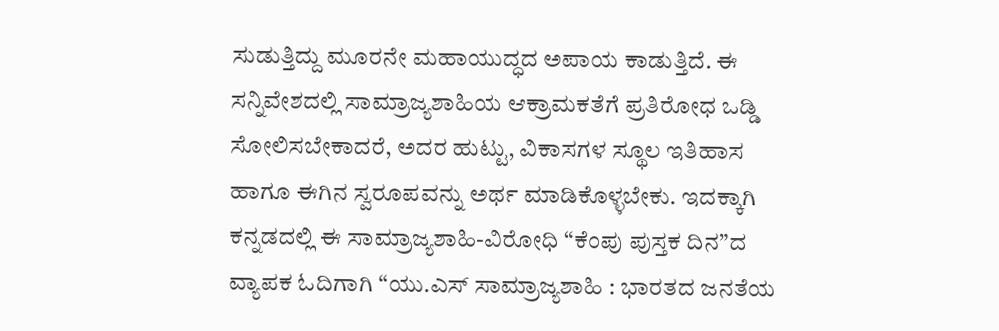ಸುಡುತ್ತಿದ್ದು ಮೂರನೇ ಮಹಾಯುದ್ಧದ ಅಪಾಯ ಕಾಡುತ್ತಿದೆ. ಈ ಸನ್ನಿವೇಶದಲ್ಲಿ ಸಾಮ್ರಾಜ್ಯಶಾಹಿಯ ಆಕ್ರಾಮಕತೆಗೆ ಪ್ರತಿರೋಧ ಒಡ್ಡಿ ಸೋಲಿಸಬೇಕಾದರೆ, ಅದರ ಹುಟ್ಟು, ವಿಕಾಸಗಳ ಸ್ಥೂಲ ಇತಿಹಾಸ ಹಾಗೂ ಈಗಿನ ಸ್ವರೂಪವನ್ನು ಅರ್ಥ ಮಾಡಿಕೊಳ್ಳಬೇಕು. ಇದಕ್ಕಾಗಿ ಕನ್ನಡದಲ್ಲಿ ಈ ಸಾಮ್ರಾಜ್ಯಶಾಹಿ-ವಿರೋಧಿ “ಕೆಂಪು ಪುಸ್ತಕ ದಿನ”ದ ವ್ಯಾಪಕ ಓದಿಗಾಗಿ “ಯು.ಎಸ್ ಸಾಮ್ರಾಜ್ಯಶಾಹಿ : ಭಾರತದ ಜನತೆಯ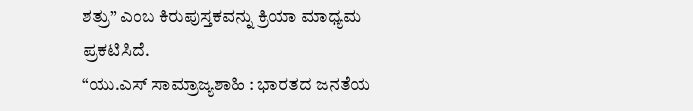ಶತ್ರು” ಎಂಬ ಕಿರುಪುಸ್ತಕವನ್ನು ಕ್ರಿಯಾ ಮಾಧ್ಯಮ ಪ್ರಕಟಿಸಿದೆ.
“ಯು.ಎಸ್ ಸಾಮ್ರಾಜ್ಯಶಾಹಿ : ಭಾರತದ ಜನತೆಯ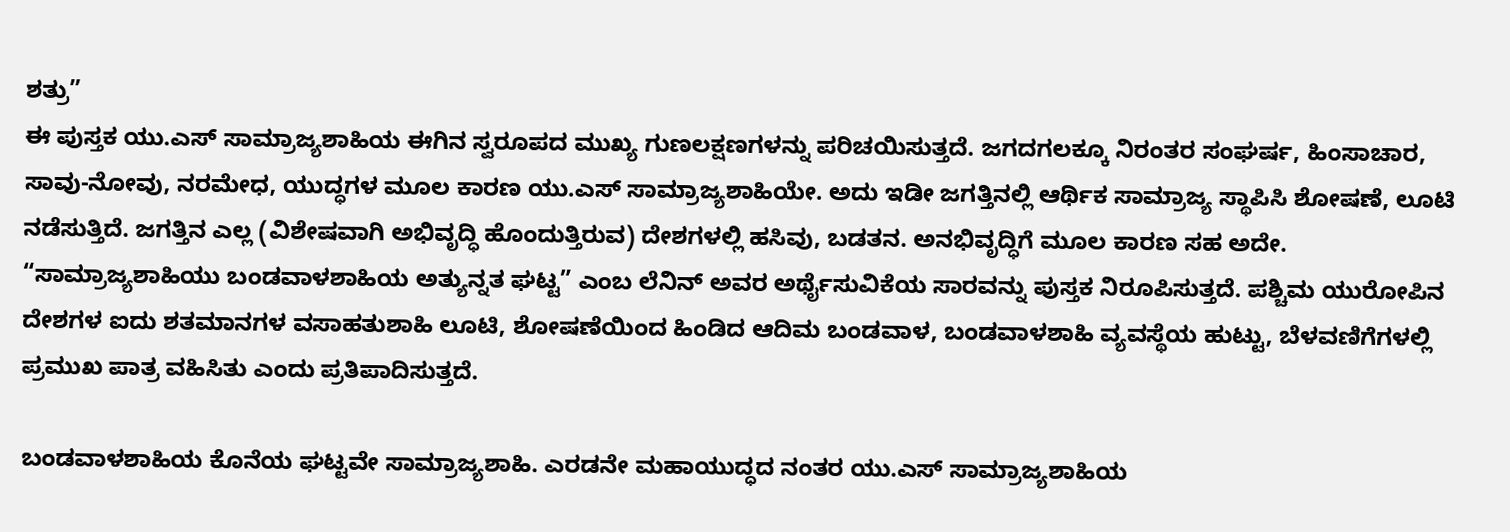ಶತ್ರು”
ಈ ಪುಸ್ತಕ ಯು.ಎಸ್ ಸಾಮ್ರಾಜ್ಯಶಾಹಿಯ ಈಗಿನ ಸ್ವರೂಪದ ಮುಖ್ಯ ಗುಣಲಕ್ಷಣಗಳನ್ನು ಪರಿಚಯಿಸುತ್ತದೆ. ಜಗದಗಲಕ್ಕೂ ನಿರಂತರ ಸಂಘರ್ಷ, ಹಿಂಸಾಚಾರ, ಸಾವು-ನೋವು, ನರಮೇಧ, ಯುದ್ಧಗಳ ಮೂಲ ಕಾರಣ ಯು.ಎಸ್ ಸಾಮ್ರಾಜ್ಯಶಾಹಿಯೇ. ಅದು ಇಡೀ ಜಗತ್ತಿನಲ್ಲಿ ಆರ್ಥಿಕ ಸಾಮ್ರಾಜ್ಯ ಸ್ಥಾಪಿಸಿ ಶೋಷಣೆ, ಲೂಟಿ ನಡೆಸುತ್ತಿದೆ. ಜಗತ್ತಿನ ಎಲ್ಲ (ವಿಶೇಷವಾಗಿ ಅಭಿವೃದ್ಧಿ ಹೊಂದುತ್ತಿರುವ) ದೇಶಗಳಲ್ಲಿ ಹಸಿವು, ಬಡತನ. ಅನಭಿವೃದ್ಧಿಗೆ ಮೂಲ ಕಾರಣ ಸಹ ಅದೇ. “ಸಾಮ್ರಾಜ್ಯಶಾಹಿಯು ಬಂಡವಾಳಶಾಹಿಯ ಅತ್ಯುನ್ನತ ಘಟ್ಟ” ಎಂಬ ಲೆನಿನ್ ಅವರ ಅರ್ಥೈಸುವಿಕೆಯ ಸಾರವನ್ನು ಪುಸ್ತಕ ನಿರೂಪಿಸುತ್ತದೆ. ಪಶ್ಚಿಮ ಯುರೋಪಿನ ದೇಶಗಳ ಐದು ಶತಮಾನಗಳ ವಸಾಹತುಶಾಹಿ ಲೂಟಿ, ಶೋಷಣೆಯಿಂದ ಹಿಂಡಿದ ಆದಿಮ ಬಂಡವಾಳ, ಬಂಡವಾಳಶಾಹಿ ವ್ಯವಸ್ಥೆಯ ಹುಟ್ಟು, ಬೆಳವಣಿಗೆಗಳಲ್ಲಿ ಪ್ರಮುಖ ಪಾತ್ರ ವಹಿಸಿತು ಎಂದು ಪ್ರತಿಪಾದಿಸುತ್ತದೆ.

ಬಂಡವಾಳಶಾಹಿಯ ಕೊನೆಯ ಘಟ್ಟವೇ ಸಾಮ್ರಾಜ್ಯಶಾಹಿ. ಎರಡನೇ ಮಹಾಯುದ್ಧದ ನಂತರ ಯು.ಎಸ್ ಸಾಮ್ರಾಜ್ಯಶಾಹಿಯ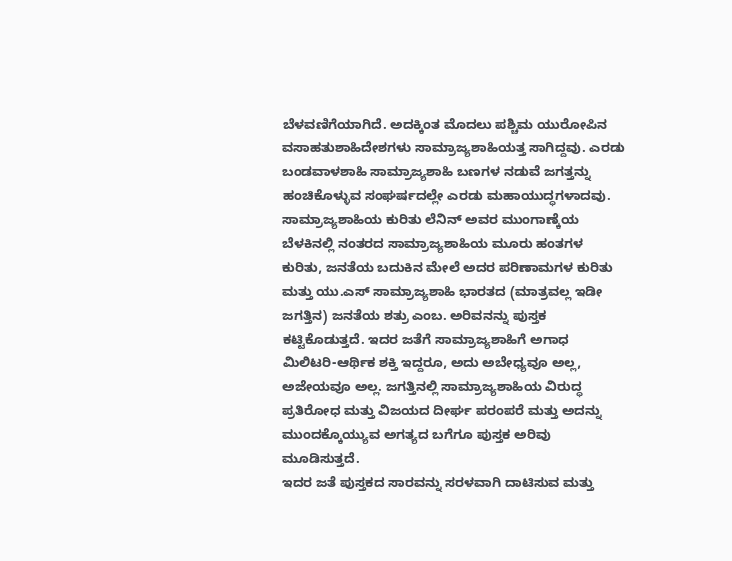ಬೆಳವಣಿಗೆಯಾಗಿದೆ. ಅದಕ್ಕಿಂತ ಮೊದಲು ಪಶ್ಚಿಮ ಯುರೋಪಿನ ವಸಾಹತುಶಾಹಿದೇಶಗಳು ಸಾಮ್ರಾಜ್ಯಶಾಹಿಯತ್ತ ಸಾಗಿದ್ದವು. ಎರಡು ಬಂಡವಾಳಶಾಹಿ ಸಾಮ್ರಾಜ್ಯಶಾಹಿ ಬಣಗಳ ನಡುವೆ ಜಗತ್ತನ್ನು ಹಂಚಿಕೊಳ್ಳುವ ಸಂಘರ್ಷದಲ್ಲೇ ಎರಡು ಮಹಾಯುದ್ಧಗಳಾದವು. ಸಾಮ್ರಾಜ್ಯಶಾಹಿಯ ಕುರಿತು ಲೆನಿನ್ ಅವರ ಮುಂಗಾಣ್ಕೆಯ ಬೆಳಕಿನಲ್ಲಿ ನಂತರದ ಸಾಮ್ರಾಜ್ಯಶಾಹಿಯ ಮೂರು ಹಂತಗಳ ಕುರಿತು, ಜನತೆಯ ಬದುಕಿನ ಮೇಲೆ ಅದರ ಪರಿಣಾಮಗಳ ಕುರಿತು ಮತ್ತು ಯು.ಎಸ್ ಸಾಮ್ರಾಜ್ಯಶಾಹಿ ಭಾರತದ (ಮಾತ್ರವಲ್ಲ ಇಡೀ ಜಗತ್ತಿನ) ಜನತೆಯ ಶತ್ರು ಎಂಬ. ಅರಿವನನ್ನು ಪುಸ್ತಕ ಕಟ್ಟಿಕೊಡುತ್ತದೆ. ಇದರ ಜತೆಗೆ ಸಾಮ್ರಾಜ್ಯಶಾಹಿಗೆ ಅಗಾಧ ಮಿಲಿಟರಿ-ಆರ್ಥಿಕ ಶಕ್ತಿ ಇದ್ದರೂ, ಅದು ಅಬೇಧ್ಯವೂ ಅಲ್ಲ, ಅಜೇಯವೂ ಅಲ್ಲ. ಜಗತ್ತಿನಲ್ಲಿ ಸಾಮ್ರಾಜ್ಯಶಾಹಿಯ ವಿರುದ್ಧ ಪ್ರತಿರೋಧ ಮತ್ತು ವಿಜಯದ ದೀರ್ಘ ಪರಂಪರೆ ಮತ್ತು ಅದನ್ನು ಮುಂದಕ್ಕೊಯ್ಯುವ ಅಗತ್ಯದ ಬಗೆಗೂ ಪುಸ್ತಕ ಅರಿವು ಮೂಡಿಸುತ್ತದೆ.
ಇದರ ಜತೆ ಪುಸ್ತಕದ ಸಾರವನ್ನು ಸರಳವಾಗಿ ದಾಟಿಸುವ ಮತ್ತು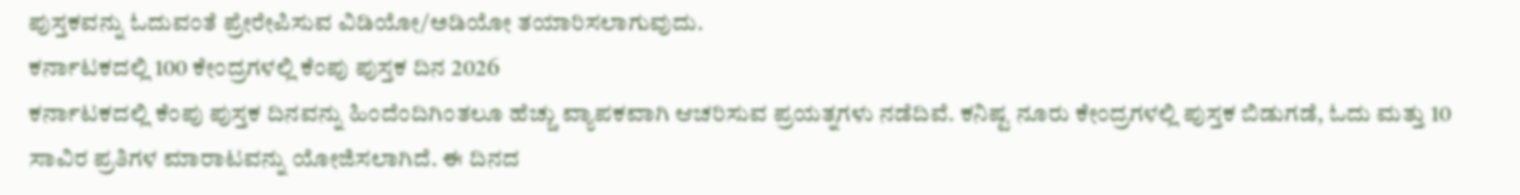ಪುಸ್ತಕವನ್ನು ಓದುವಂತೆ ಪ್ರೇರೇಪಿಸುವ ವಿಡಿಯೋ/ಅಡಿಯೋ ತಯಾರಿಸಲಾಗುವುದು.
ಕರ್ನಾಟಕದಲ್ಲಿ 100 ಕೇಂದ್ರಗಳಲ್ಲಿ ಕೆಂಪು ಪುಸ್ತಕ ದಿನ 2026
ಕರ್ನಾಟಕದಲ್ಲಿ ಕೆಂಪು ಪುಸ್ತಕ ದಿನವನ್ನು ಹಿಂದೆಂದಿಗಿಂತಲೂ ಹೆಚ್ಚು ವ್ಯಾಪಕವಾಗಿ ಆಚರಿಸುವ ಪ್ರಯತ್ನಗಳು ನಡೆದಿವೆ. ಕನಿಷ್ಟ ನೂರು ಕೇಂದ್ರಗಳಲ್ಲಿ ಪುಸ್ತಕ ಬಿಡುಗಡೆ, ಓದು ಮತ್ತು 10 ಸಾವಿರ ಪ್ರತಿಗಳ ಮಾರಾಟವನ್ನು ಯೋಜಿಸಲಾಗಿದೆ. ಈ ದಿನದ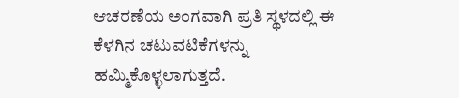ಆಚರಣೆಯ ಅಂಗವಾಗಿ ಪ್ರತಿ ಸ್ಥಳದಲ್ಲಿ ಈ ಕೆಳಗಿನ ಚಟುವಟಿಕೆಗಳನ್ನು ಹಮ್ಮಿಕೊಳ್ಳಲಾಗುತ್ತದೆ.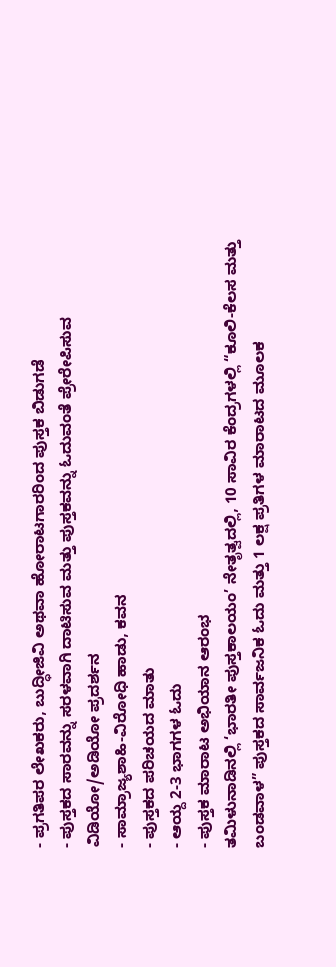- ಪ್ರಗತಿಪರ ಲೇಖಕರು, ಬುದ್ಧೀಜಿವಿ ಅಥವಾ ಹೋರಾಟಗಾರರಿಂದ ಪುಸ್ತಕ ಬಿಡುಗಡೆ
- ಪುಸ್ತಕದ ಸಾರವನ್ನು ಸರಳವಾಗಿ ದಾಟಿಸುವ ಮತ್ತು ಪುಸ್ತಕವನ್ನು ಓದುವಂತೆ ಪ್ರೇರೇಪಿಸುವ ವಿಡಿಯೋ/ಅಡಿಯೋ ಪ್ರದರ್ಶನ
- ಸಾಮ್ರಾಜ್ಯಶಾಹಿ-ವಿರೋಧಿ ಹಾಡು, ಕವನ
- ಪುಸ್ತಕದ ಪರಿಚಯದ ಮಾತು
- ಆಯ್ದ 2-3 ಭಾಗಗಳ ಓದು
- ಪುಸ್ತಕ ಮಾರಾಟ ಅಭಿಯಾನ ಆರಂಭ
ತಮಿಳುನಾಡಿನಲ್ಲಿ ‘ಭಾರತೀ ಪುಸ್ತಕಾಲಯಂ’ ನೇತೃತ್ವದಲ್ಲಿ, 10 ಸಾವಿರ ಕೆಂದ್ರಗಳಲ್ಲಿ “ಕೂಲಿ-ಕೆಲಸ ಮತ್ತು ಬಂಡವಾಳ” ಪುಸ್ತಕದ ಸಾರ್ವಜನಿಕ ಓದು ಮತ್ತು 1 ಲಕ್ಷ ಪ್ರತಿಗಳ ಮಾರಾಟದ ಮೂಲಕ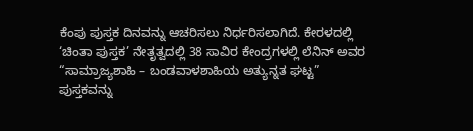ಕೆಂಪು ಪುಸ್ತಕ ದಿನವನ್ನು ಆಚರಿಸಲು ನಿರ್ಧರಿಸಲಾಗಿದೆ. ಕೇರಳದಲ್ಲಿ ‘ಚಿಂತಾ ಪುಸ್ತಕ’ ನೇತೃತ್ವದಲ್ಲಿ 38 ಸಾವಿರ ಕೇಂದ್ರಗಳಲ್ಲಿ ಲೆನಿನ್ ಅವರ “ಸಾಮ್ರಾಜ್ಯಶಾಹಿ – ಬಂಡವಾಳಶಾಹಿಯ ಅತ್ಯುನ್ನತ ಘಟ್ಟ” ಪುಸ್ತಕವನ್ನು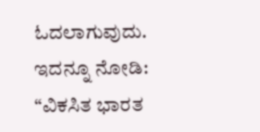ಓದಲಾಗುವುದು.
ಇದನ್ನೂ ನೋಡಿ: “ವಿಕಸಿತ ಭಾರತ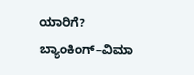ಯಾರಿಗೆ? ಬ್ಯಾಂಕಿಂಗ್–ವಿಮಾ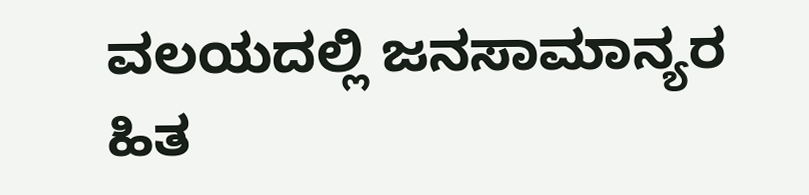ವಲಯದಲ್ಲಿ ಜನಸಾಮಾನ್ಯರ ಹಿತ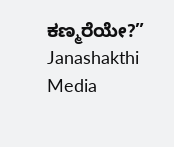ಕಣ್ಮರೆಯೇ?” Janashakthi Media